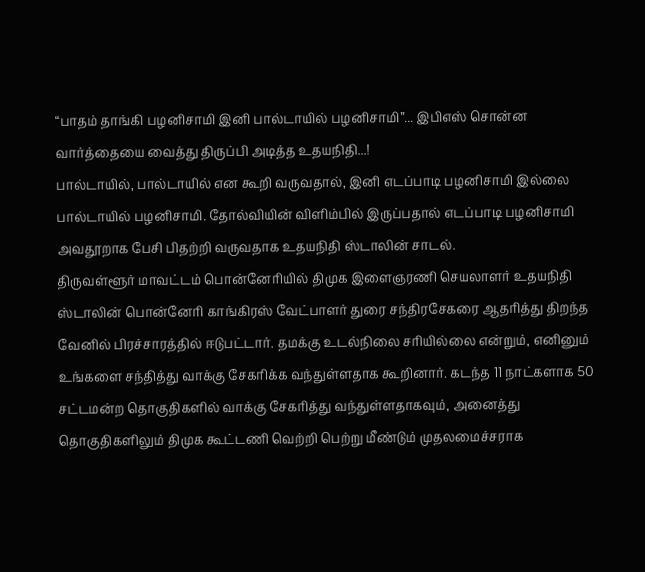“பாதம் தாங்கி பழனிசாமி இனி பால்டாயில் பழனிசாமி”... இபிஎஸ் சொன்ன வார்த்தையை வைத்து திருப்பி அடித்த உதயநிதி...!
பால்டாயில், பால்டாயில் என கூறி வருவதால், இனி எடப்பாடி பழனிசாமி இல்லை பால்டாயில் பழனிசாமி. தோல்வியின் விளிம்பில் இருப்பதால் எடப்பாடி பழனிசாமி அவதூறாக பேசி பிதற்றி வருவதாக உதயநிதி ஸ்டாலின் சாடல்.
திருவள்ளூர் மாவட்டம் பொன்னேரியில் திமுக இளைஞரணி செயலாளர் உதயநிதி ஸ்டாலின் பொன்னேரி காங்கிரஸ் வேட்பாளர் துரை சந்திரசேகரை ஆதரித்து திறந்த வேனில் பிரச்சாரத்தில் ஈடுபட்டார். தமக்கு உடல்நிலை சரியில்லை என்றும், எனினும் உங்களை சந்தித்து வாக்கு சேகரிக்க வந்துள்ளதாக கூறினார். கடந்த 11 நாட்களாக 50 சட்டமன்ற தொகுதிகளில் வாக்கு சேகரித்து வந்துள்ளதாகவும், அனைத்து தொகுதிகளிலும் திமுக கூட்டணி வெற்றி பெற்று மீண்டும் முதலமைச்சராக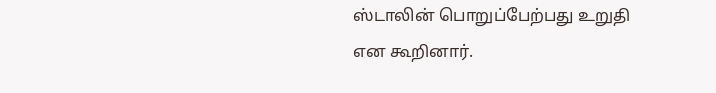ஸ்டாலின் பொறுப்பேற்பது உறுதி என கூறினார்.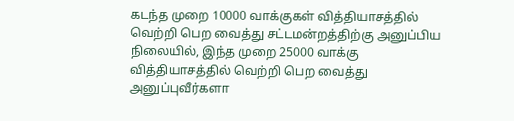கடந்த முறை 10000 வாக்குகள் வித்தியாசத்தில் வெற்றி பெற வைத்து சட்டமன்றத்திற்கு அனுப்பிய நிலையில், இந்த முறை 25000 வாக்கு வித்தியாசத்தில் வெற்றி பெற வைத்து அனுப்புவீர்களா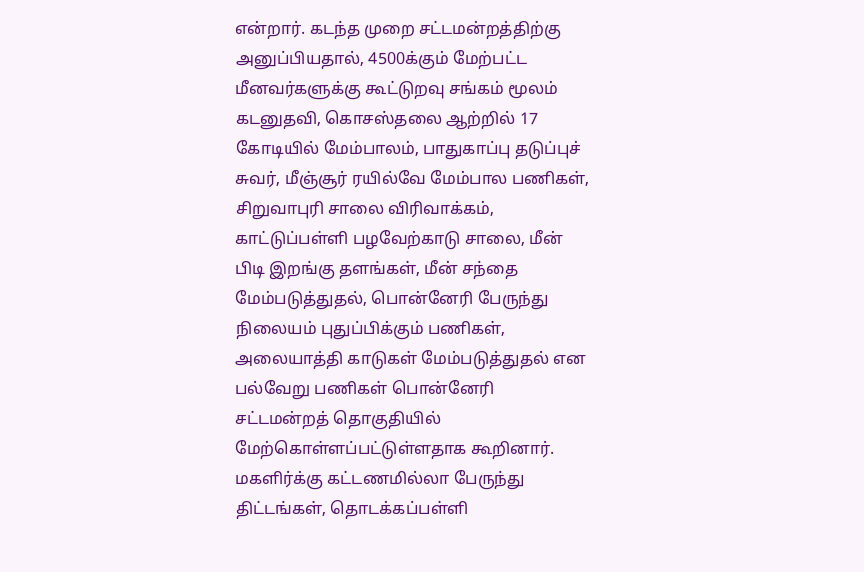என்றார். கடந்த முறை சட்டமன்றத்திற்கு அனுப்பியதால், 4500க்கும் மேற்பட்ட மீனவர்களுக்கு கூட்டுறவு சங்கம் மூலம் கடனுதவி, கொசஸ்தலை ஆற்றில் 17 கோடியில் மேம்பாலம், பாதுகாப்பு தடுப்புச் சுவர், மீஞ்சூர் ரயில்வே மேம்பால பணிகள், சிறுவாபுரி சாலை விரிவாக்கம், காட்டுப்பள்ளி பழவேற்காடு சாலை, மீன் பிடி இறங்கு தளங்கள், மீன் சந்தை மேம்படுத்துதல், பொன்னேரி பேருந்து நிலையம் புதுப்பிக்கும் பணிகள், அலையாத்தி காடுகள் மேம்படுத்துதல் என பல்வேறு பணிகள் பொன்னேரி சட்டமன்றத் தொகுதியில் மேற்கொள்ளப்பட்டுள்ளதாக கூறினார்.
மகளிர்க்கு கட்டணமில்லா பேருந்து திட்டங்கள், தொடக்கப்பள்ளி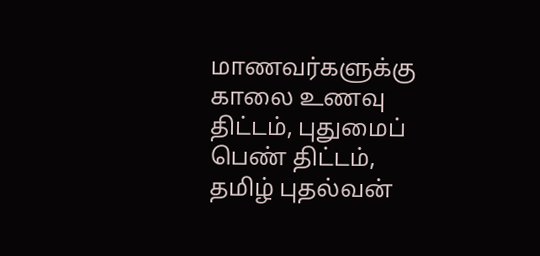மாணவர்களுக்கு காலை உணவு திட்டம், புதுமைப் பெண் திட்டம், தமிழ் புதல்வன்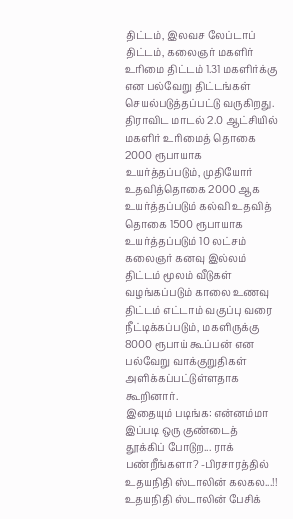திட்டம், இலவச லேப்டாப் திட்டம், கலைஞர் மகளிர் உரிமை திட்டம் 1.31 மகளிர்க்கு என பல்வேறு திட்டங்கள் செயல்படுத்தப்பட்டு வருகிறது. திராவிட மாடல் 2.0 ஆட்சியில் மகளிர் உரிமைத் தொகை 2000 ரூபாயாக உயர்த்தப்படும், முதியோர் உதவித்தொகை 2000 ஆக உயர்த்தப்படும் கல்வி உதவித் தொகை 1500 ரூபாயாக உயர்த்தப்படும் 10 லட்சம் கலைஞர் கனவு இல்லம் திட்டம் மூலம் வீடுகள் வழங்கப்படும் காலை உணவு திட்டம் எட்டாம் வகுப்பு வரை நீட்டிக்கப்படும், மகளிருக்கு 8000 ரூபாய் கூப்பன் என பல்வேறு வாக்குறுதிகள் அளிக்கப்பட்டுள்ளதாக கூறினார்.
இதையும் படிங்க: என்னம்மா இப்படி ஒரு குண்டைத் தூக்கிப் போடுற... ராக் பண்றீங்களா? -பிரசாரத்தில் உதயநிதி ஸ்டாலின் கலகல...!!
உதயநிதி ஸ்டாலின் பேசிக்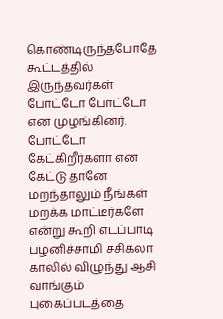கொண்டிருந்தபோதே கூட்டத்தில் இருந்தவர்கள் போட்டோ போட்டோ என முழங்கினர். போட்டோ கேட்கிறீர்களா என கேட்டு தானே மறந்தாலும் நீங்கள் மறக்க மாட்டீர்களே என்று கூறி எடப்பாடி பழனிச்சாமி சசிகலா காலில் விழுந்து ஆசி வாங்கும் புகைப்படத்தை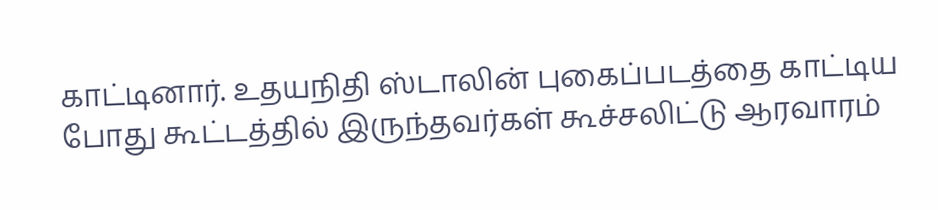காட்டினார். உதயநிதி ஸ்டாலின் புகைப்படத்தை காட்டிய போது கூட்டத்தில் இருந்தவர்கள் கூச்சலிட்டு ஆரவாரம்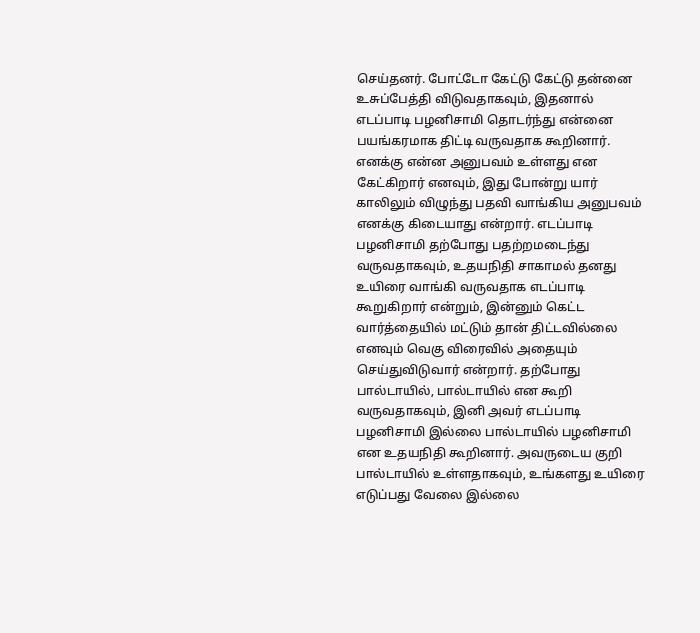செய்தனர். போட்டோ கேட்டு கேட்டு தன்னை உசுப்பேத்தி விடுவதாகவும், இதனால் எடப்பாடி பழனிசாமி தொடர்ந்து என்னை பயங்கரமாக திட்டி வருவதாக கூறினார்.
எனக்கு என்ன அனுபவம் உள்ளது என கேட்கிறார் எனவும், இது போன்று யார் காலிலும் விழுந்து பதவி வாங்கிய அனுபவம் எனக்கு கிடையாது என்றார். எடப்பாடி பழனிசாமி தற்போது பதற்றமடைந்து வருவதாகவும், உதயநிதி சாகாமல் தனது உயிரை வாங்கி வருவதாக எடப்பாடி கூறுகிறார் என்றும், இன்னும் கெட்ட வார்த்தையில் மட்டும் தான் திட்டவில்லை எனவும் வெகு விரைவில் அதையும் செய்துவிடுவார் என்றார். தற்போது பால்டாயில், பால்டாயில் என கூறி வருவதாகவும், இனி அவர் எடப்பாடி பழனிசாமி இல்லை பால்டாயில் பழனிசாமி என உதயநிதி கூறினார். அவருடைய குறி பால்டாயில் உள்ளதாகவும், உங்களது உயிரை எடுப்பது வேலை இல்லை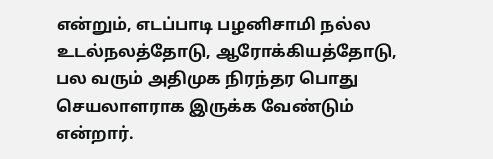என்றும், எடப்பாடி பழனிசாமி நல்ல உடல்நலத்தோடு, ஆரோக்கியத்தோடு, பல வரும் அதிமுக நிரந்தர பொது செயலாளராக இருக்க வேண்டும் என்றார்.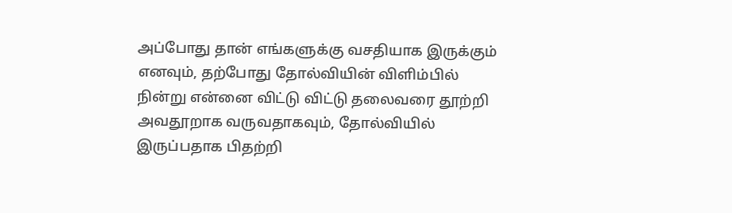அப்போது தான் எங்களுக்கு வசதியாக இருக்கும் எனவும், தற்போது தோல்வியின் விளிம்பில் நின்று என்னை விட்டு விட்டு தலைவரை தூற்றி அவதூறாக வருவதாகவும், தோல்வியில் இருப்பதாக பிதற்றி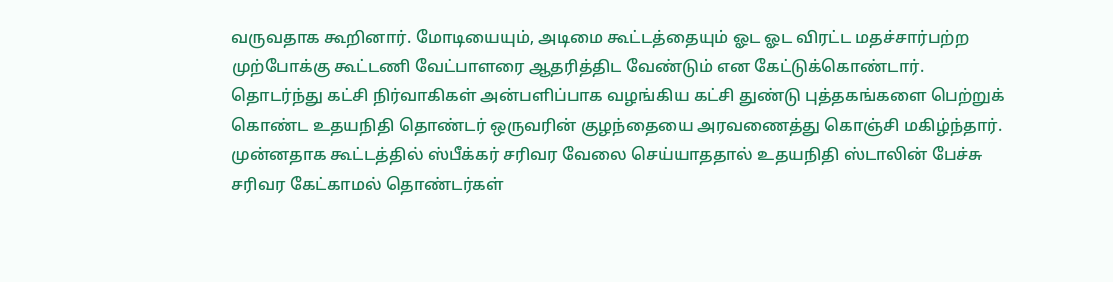வருவதாக கூறினார். மோடியையும், அடிமை கூட்டத்தையும் ஓட ஓட விரட்ட மதச்சார்பற்ற முற்போக்கு கூட்டணி வேட்பாளரை ஆதரித்திட வேண்டும் என கேட்டுக்கொண்டார். தொடர்ந்து கட்சி நிர்வாகிகள் அன்பளிப்பாக வழங்கிய கட்சி துண்டு புத்தகங்களை பெற்றுக் கொண்ட உதயநிதி தொண்டர் ஒருவரின் குழந்தையை அரவணைத்து கொஞ்சி மகிழ்ந்தார். முன்னதாக கூட்டத்தில் ஸ்பீக்கர் சரிவர வேலை செய்யாததால் உதயநிதி ஸ்டாலின் பேச்சு சரிவர கேட்காமல் தொண்டர்கள்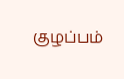குழப்பம்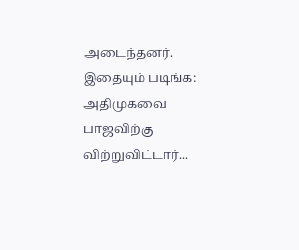அடைந்தனர்.
இதையும் படிங்க: அதிமுகவை பாஜவிற்கு விற்றுவிட்டார்...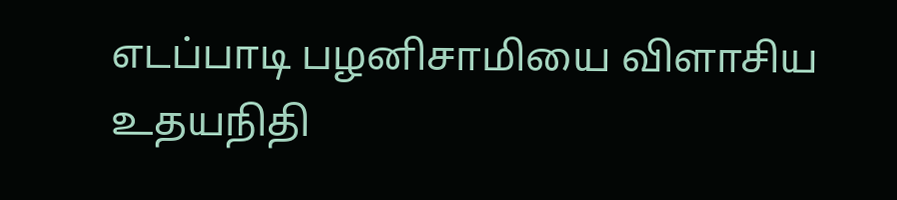எடப்பாடி பழனிசாமியை விளாசிய உதயநிதி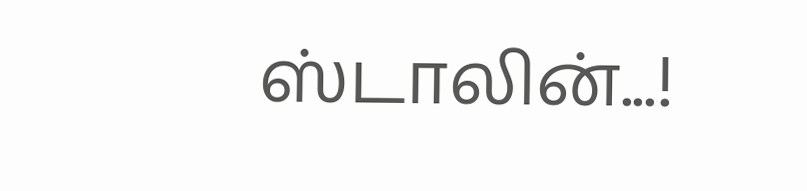ஸ்டாலின்...!